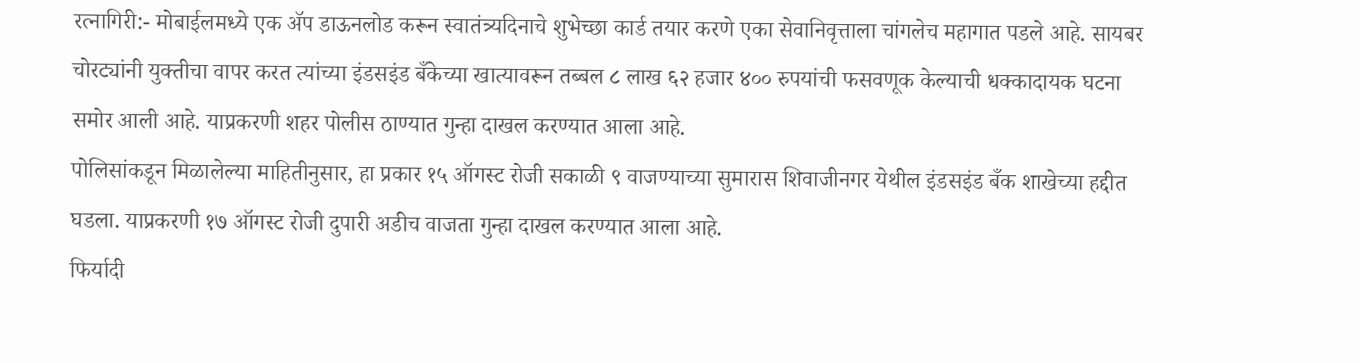रत्नागिरी:- मोबाईलमध्ये एक ॲप डाऊनलोड करून स्वातंत्र्यदिनाचे शुभेच्छा कार्ड तयार करणे एका सेवानिवृत्ताला चांगलेच महागात पडले आहे. सायबर चोरट्यांनी युक्तीचा वापर करत त्यांच्या इंडसइंड बँकेच्या खात्यावरून तब्बल ८ लाख ६२ हजार ४०० रुपयांची फसवणूक केल्याची धक्कादायक घटना समोर आली आहे. याप्रकरणी शहर पोलीस ठाण्यात गुन्हा दाखल करण्यात आला आहे.
पोलिसांकडून मिळालेल्या माहितीनुसार, हा प्रकार १५ ऑगस्ट रोजी सकाळी ९ वाजण्याच्या सुमारास शिवाजीनगर येथील इंडसइंड बँक शाखेच्या हद्दीत घडला. याप्रकरणी १७ ऑगस्ट रोजी दुपारी अडीच वाजता गुन्हा दाखल करण्यात आला आहे.
फिर्यादी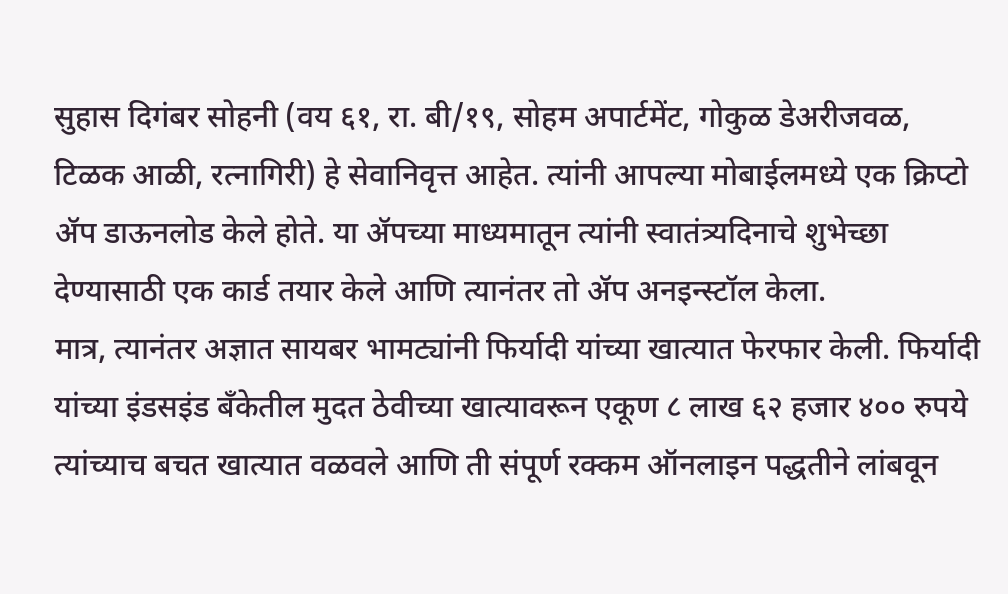सुहास दिगंबर सोहनी (वय ६१, रा. बी/१९, सोहम अपार्टमेंट, गोकुळ डेअरीजवळ, टिळक आळी, रत्नागिरी) हे सेवानिवृत्त आहेत. त्यांनी आपल्या मोबाईलमध्ये एक क्रिप्टो ॲप डाऊनलोड केले होते. या ॲपच्या माध्यमातून त्यांनी स्वातंत्र्यदिनाचे शुभेच्छा देण्यासाठी एक कार्ड तयार केले आणि त्यानंतर तो ॲप अनइन्स्टॉल केला.
मात्र, त्यानंतर अज्ञात सायबर भामट्यांनी फिर्यादी यांच्या खात्यात फेरफार केली. फिर्यादी यांच्या इंडसइंड बँकेतील मुदत ठेवीच्या खात्यावरून एकूण ८ लाख ६२ हजार ४०० रुपये त्यांच्याच बचत खात्यात वळवले आणि ती संपूर्ण रक्कम ऑनलाइन पद्धतीने लांबवून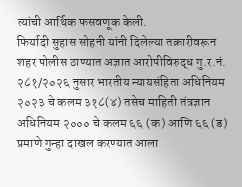त्यांची आर्थिक फसवणूक केली.
फिर्यादी सुहास सोहनी यांनी दिलेल्या तक्रारीवरून शहर पोलीस ठाण्यात अज्ञात आरोपीविरुद्ध गु.र.नं. २८१/२०२६ नुसार भारतीय न्यायसंहिता अधिनियम २०२३ चे कलम ३१८(४) तसेच माहिती तंत्रज्ञान अधिनियम २००० चे कलम ६६ (क) आणि ६६ (ड) प्रमाणे गुन्हा दाखल करण्यात आला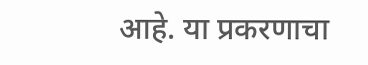आहे. या प्रकरणाचा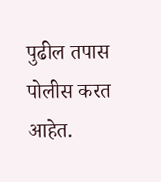पुढील तपास पोलीस करत आहेत.